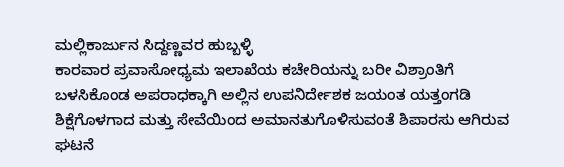ಮಲ್ಲಿಕಾರ್ಜುನ ಸಿದ್ದಣ್ಣವರ ಹುಬ್ಬಳ್ಳಿ
ಕಾರವಾರ ಪ್ರವಾಸೋಧ್ಯಮ ಇಲಾಖೆಯ ಕಚೇರಿಯನ್ನು ಬರೀ ವಿಶ್ರಾಂತಿಗೆ ಬಳಸಿಕೊಂಡ ಅಪರಾಧಕ್ಕಾಗಿ ಅಲ್ಲಿನ ಉಪನಿರ್ದೇಶಕ ಜಯಂತ ಯತ್ತಂಗಡಿ ಶಿಕ್ಷೆಗೊಳಗಾದ ಮತ್ತು ಸೇವೆಯಿಂದ ಅಮಾನತುಗೊಳಿಸುವಂತೆ ಶಿಪಾರಸು ಆಗಿರುವ ಘಟನೆ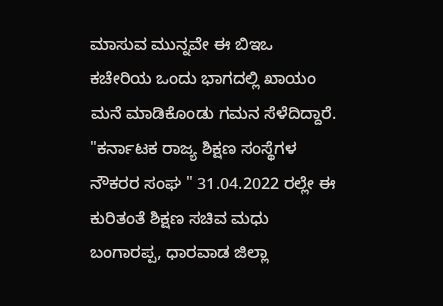ಮಾಸುವ ಮುನ್ನವೇ ಈ ಬಿಇಒ ಕಚೇರಿಯ ಒಂದು ಭಾಗದಲ್ಲಿ ಖಾಯಂ ಮನೆ ಮಾಡಿಕೊಂಡು ಗಮನ ಸೆಳೆದಿದ್ದಾರೆ.
"ಕರ್ನಾಟಕ ರಾಜ್ಯ ಶಿಕ್ಷಣ ಸಂಸ್ಥೆಗಳ ನೌಕರರ ಸಂಘ " 31.04.2022 ರಲ್ಲೇ ಈ ಕುರಿತಂತೆ ಶಿಕ್ಷಣ ಸಚಿವ ಮಧು ಬಂಗಾರಪ್ಪ, ಧಾರವಾಡ ಜಿಲ್ಲಾ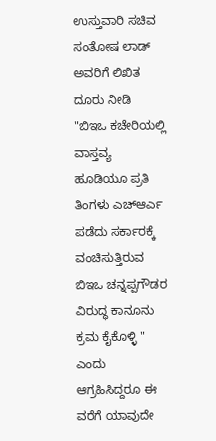ಉಸ್ತುವಾರಿ ಸಚಿವ ಸಂತೋಷ ಲಾಡ್ ಅವರಿಗೆ ಲಿಖಿತ ದೂರು ನೀಡಿ "ಬಿಇಒ ಕಚೇರಿಯಲ್ಲಿ ವಾಸ್ತವ್ಯ ಹೂಡಿಯೂ ಪ್ರತಿ ತಿಂಗಳು ಎಚ್ಆರ್ಎ ಪಡೆದು ಸರ್ಕಾರಕ್ಕೆ ವಂಚಿಸುತ್ತಿರುವ ಬಿಇಒ ಚನ್ನಪ್ಪಗೌಡರ ವಿರುದ್ಧ ಕಾನೂನು ಕ್ರಮ ಕೈಕೊಳ್ಳಿ " ಎಂದು ಆಗ್ರಹಿಸಿದ್ದರೂ ಈ ವರೆಗೆ ಯಾವುದೇ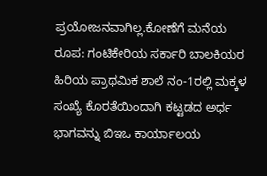ಪ್ರಯೋಜನವಾಗಿಲ್ಲ.ಕೋಣೆಗೆ ಮನೆಯ ರೂಪ: ಗಂಟಿಕೇರಿಯ ಸರ್ಕಾರಿ ಬಾಲಕಿಯರ ಹಿರಿಯ ಪ್ರಾಥಮಿಕ ಶಾಲೆ ನಂ-1ರಲ್ಲಿ ಮಕ್ಕಳ ಸಂಖ್ಯೆ ಕೊರತೆಯಿಂದಾಗಿ ಕಟ್ಟಡದ ಅರ್ಧ ಭಾಗವನ್ನು ಬಿಇಒ ಕಾರ್ಯಾಲಯ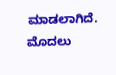ಮಾಡಲಾಗಿದೆ. ಮೊದಲು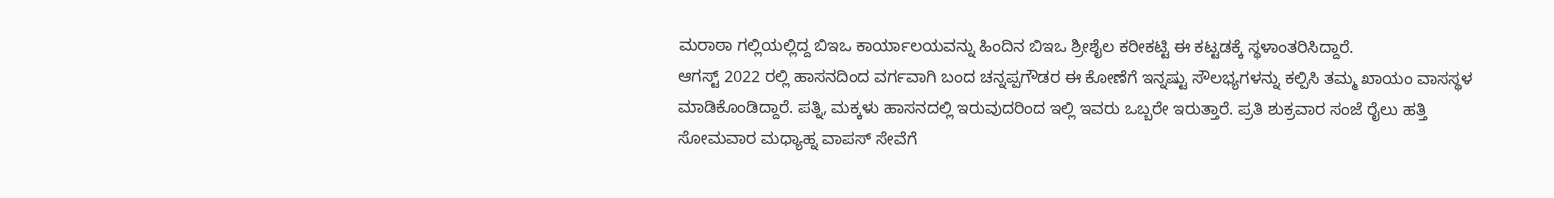ಮರಾಠಾ ಗಲ್ಲಿಯಲ್ಲಿದ್ದ ಬಿಇಒ ಕಾರ್ಯಾಲಯವನ್ನು ಹಿಂದಿನ ಬಿಇಒ ಶ್ರೀಶೈಲ ಕರೀಕಟ್ಟಿ ಈ ಕಟ್ಟಡಕ್ಕೆ ಸ್ಥಳಾಂತರಿಸಿದ್ದಾರೆ.
ಆಗಸ್ಟ್ 2022 ರಲ್ಲಿ ಹಾಸನದಿಂದ ವರ್ಗವಾಗಿ ಬಂದ ಚನ್ನಪ್ಪಗೌಡರ ಈ ಕೋಣೆಗೆ ಇನ್ನಷ್ಟು ಸೌಲಭ್ಯಗಳನ್ನು ಕಲ್ಪಿಸಿ ತಮ್ಮ ಖಾಯಂ ವಾಸಸ್ಥಳ ಮಾಡಿಕೊಂಡಿದ್ದಾರೆ. ಪತ್ನಿ, ಮಕ್ಕಳು ಹಾಸನದಲ್ಲಿ ಇರುವುದರಿಂದ ಇಲ್ಲಿ ಇವರು ಒಬ್ಬರೇ ಇರುತ್ತಾರೆ. ಪ್ರತಿ ಶುಕ್ರವಾರ ಸಂಜೆ ರೈಲು ಹತ್ತಿ ಸೋಮವಾರ ಮಧ್ಯಾಹ್ನ ವಾಪಸ್ ಸೇವೆಗೆ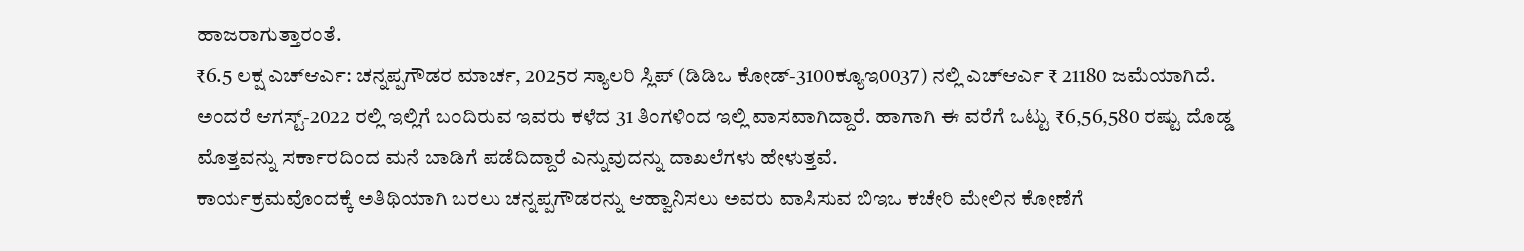ಹಾಜರಾಗುತ್ತಾರಂತೆ.
₹6.5 ಲಕ್ಷ ಎಚ್ಆರ್ಎ: ಚನ್ನಪ್ಪಗೌಡರ ಮಾರ್ಚ, 2025ರ ಸ್ಯಾಲರಿ ಸ್ಲಿಪ್ (ಡಿಡಿಒ ಕೋಡ್-3100ಕ್ಯೂಇ0037) ನಲ್ಲಿ ಎಚ್ಆರ್ಎ ₹ 21180 ಜಮೆಯಾಗಿದೆ. ಅಂದರೆ ಆಗಸ್ಟ್-2022 ರಲ್ಲಿ ಇಲ್ಲಿಗೆ ಬಂದಿರುವ ಇವರು ಕಳೆದ 31 ತಿಂಗಳಿಂದ ಇಲ್ಲಿ ವಾಸವಾಗಿದ್ದಾರೆ. ಹಾಗಾಗಿ ಈ ವರೆಗೆ ಒಟ್ಟು ₹6,56,580 ರಷ್ಟು ದೊಡ್ಡ ಮೊತ್ತವನ್ನು ಸರ್ಕಾರದಿಂದ ಮನೆ ಬಾಡಿಗೆ ಪಡೆದಿದ್ದಾರೆ ಎನ್ನುವುದನ್ನು ದಾಖಲೆಗಳು ಹೇಳುತ್ತವೆ.
ಕಾರ್ಯಕ್ರಮವೊಂದಕ್ಕೆ ಅತಿಥಿಯಾಗಿ ಬರಲು ಚನ್ನಪ್ಪಗೌಡರನ್ನು ಆಹ್ವಾನಿಸಲು ಅವರು ವಾಸಿಸುವ ಬಿಇಒ ಕಚೇರಿ ಮೇಲಿನ ಕೋಣೆಗೆ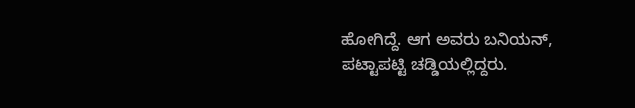ಹೋಗಿದ್ದೆ. ಆಗ ಅವರು ಬನಿಯನ್, ಪಟ್ಟಾಪಟ್ಟಿ ಚಡ್ಡಿಯಲ್ಲಿದ್ದರು.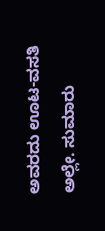ಅವರದು ಊಟ-ವಸತಿ ಅಲ್ಲೇ. ಸುಮಾರು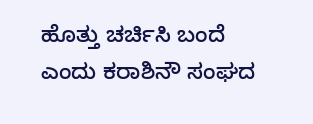ಹೊತ್ತು ಚರ್ಚಿಸಿ ಬಂದೆ ಎಂದು ಕರಾಶಿನೌ ಸಂಘದ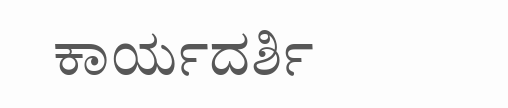ಕಾರ್ಯದರ್ಶಿ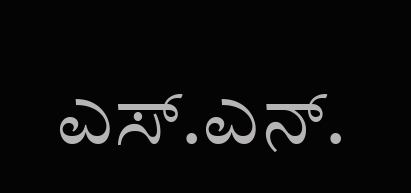ಎಸ್.ಎನ್.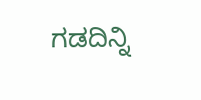ಗಡದಿನ್ನಿ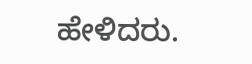ಹೇಳಿದರು.